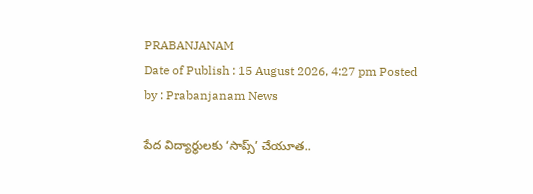PRABANJANAM
Date of Publish : 15 August 2026, 4:27 pm Posted by : Prabanjanam News

పేద విద్యార్థులకు ‘సాప్స్’ చేయూత..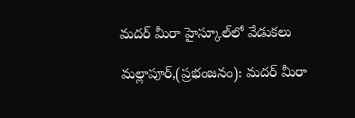మదర్ మీరా హైస్కూల్‌లో వేడుకలు

మల్లాపూర్,(ప్రభంజనం): మదర్ మీరా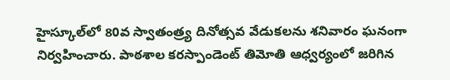హైస్కూల్‌లో 80వ స్వాతంత్ర్య దినోత్సవ వేడుకలను శనివారం ఘనంగా నిర్వహించారు. పాఠశాల కరస్పాండెంట్ తిమోతి ఆధ్వర్యంలో జరిగిన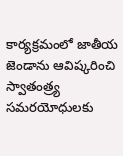కార్యక్రమంలో జాతీయ జెండాను ఆవిష్కరించి స్వాతంత్ర్య సమరయోధులకు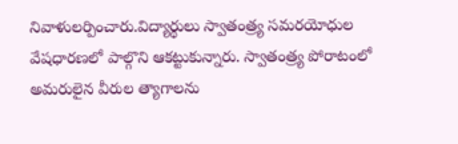నివాళులర్పించారు.విద్యార్థులు స్వాతంత్ర్య సమరయోధుల వేషధారణలో పాల్గొని ఆకట్టుకున్నారు. స్వాతంత్ర్య పోరాటంలో అమరులైన వీరుల త్యాగాలను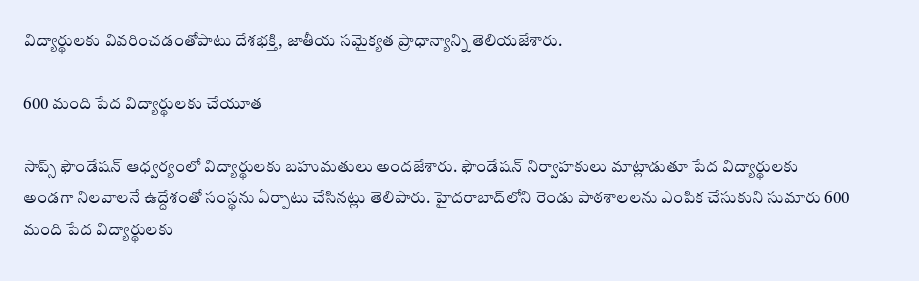విద్యార్థులకు వివరించడంతోపాటు దేశభక్తి, జాతీయ సమైక్యత ప్రాధాన్యాన్ని తెలియజేశారు.

600 మంది పేద విద్యార్థులకు చేయూత

సాప్స్ ఫౌండేషన్ ఆధ్వర్యంలో విద్యార్థులకు బహుమతులు అందజేశారు. ఫౌండేషన్ నిర్వాహకులు మాట్లాడుతూ పేద విద్యార్థులకు అండగా నిలవాలనే ఉద్దేశంతో సంస్థను ఏర్పాటు చేసినట్లు తెలిపారు. హైదరాబాద్‌లోని రెండు పాఠశాలలను ఎంపిక చేసుకుని సుమారు 600 మంది పేద విద్యార్థులకు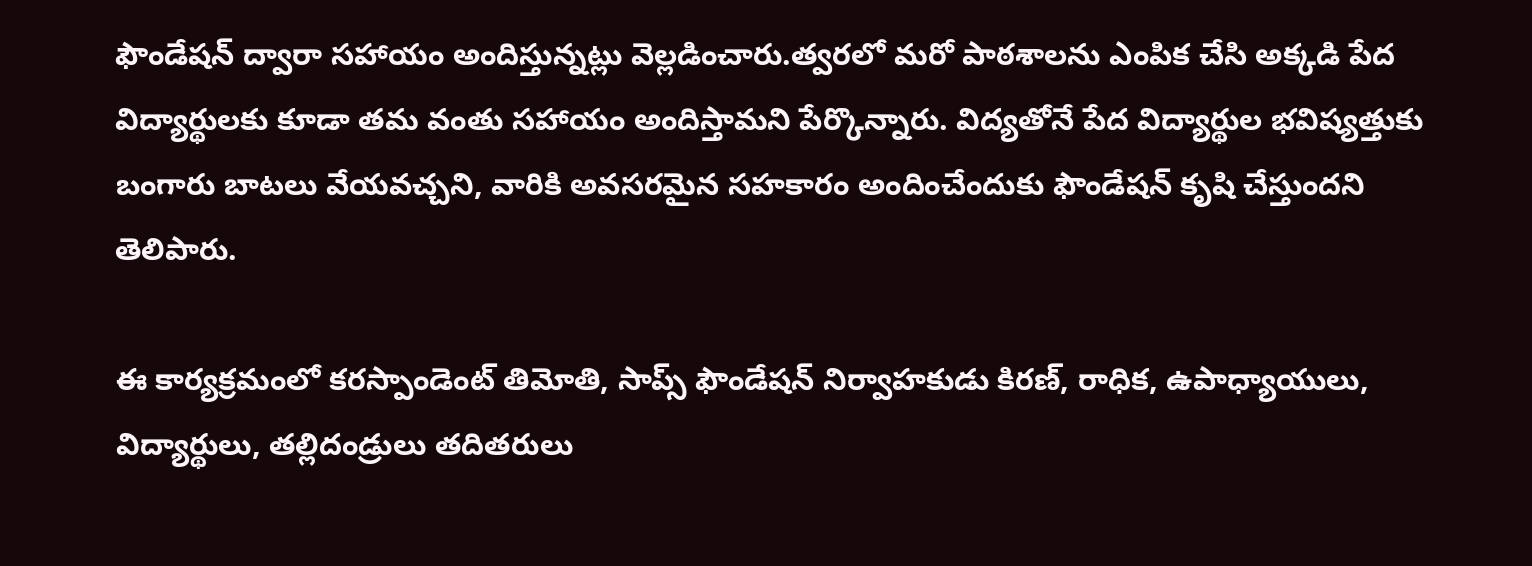ఫౌండేషన్ ద్వారా సహాయం అందిస్తున్నట్లు వెల్లడించారు.త్వరలో మరో పాఠశాలను ఎంపిక చేసి అక్కడి పేద విద్యార్థులకు కూడా తమ వంతు సహాయం అందిస్తామని పేర్కొన్నారు. విద్యతోనే పేద విద్యార్థుల భవిష్యత్తుకు బంగారు బాటలు వేయవచ్చని, వారికి అవసరమైన సహకారం అందించేందుకు ఫౌండేషన్ కృషి చేస్తుందని తెలిపారు.

ఈ కార్యక్రమంలో కరస్పాండెంట్ తిమోతి, సాప్స్ ఫౌండేషన్ నిర్వాహకుడు కిరణ్, రాధిక, ఉపాధ్యాయులు, విద్యార్థులు, తల్లిదండ్రులు తదితరులు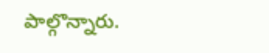పాల్గొన్నారు.